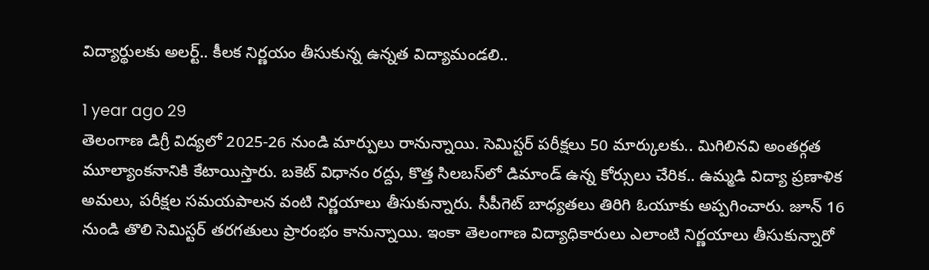విద్యార్థులకు అలర్ట్.. కీలక నిర్ణయం తీసుకున్న ఉన్నత విద్యామండలి..

1 year ago 29
తెలంగాణ డిగ్రీ విద్యలో 2025-26 నుండి మార్పులు రానున్నాయి. సెమిస్టర్ పరీక్షలు 50 మార్కులకు.. మిగిలినవి అంతర్గత మూల్యాంకనానికి కేటాయిస్తారు. బకెట్ విధానం రద్దు, కొత్త సిలబస్‌లో డిమాండ్ ఉన్న కోర్సులు చేరిక.. ఉమ్మడి విద్యా ప్రణాళిక అమలు, పరీక్షల సమయపాలన వంటి నిర్ణయాలు తీసుకున్నారు. సీపీగెట్ బాధ్యతలు తిరిగి ఓయూకు అప్పగించారు. జూన్ 16 నుండి తొలి సెమిస్టర్ తరగతులు ప్రారంభం కానున్నాయి. ఇంకా తెలంగాణ విద్యాధికారులు ఎలాంటి నిర్ణయాలు తీసుకున్నారో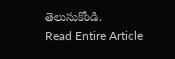తెలుసుకోండి.
Read Entire Article